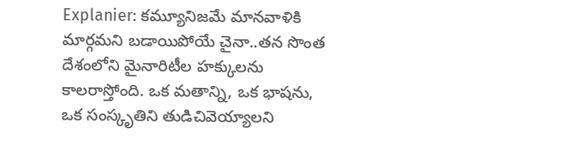Explanier: కమ్యూనిజమే మానవాళికి మార్గమని బడాయిపోయే చైనా..తన సొంత దేశంలోని మైనారిటీల హక్కులను కాలరాస్తోంది. ఒక మతాన్ని, ఒక భాషను, ఒక సంస్కృతిని తుడిచివెయ్యాలని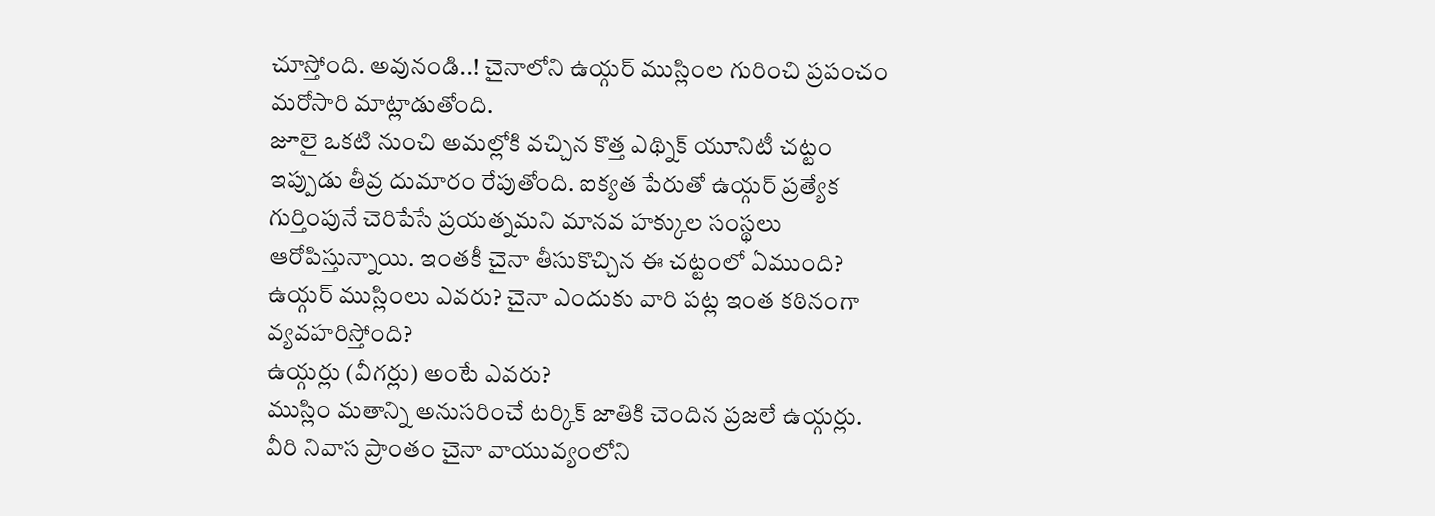చూస్తోంది. అవునండి..! చైనాలోని ఉయ్గర్ ముస్లింల గురించి ప్రపంచం మరోసారి మాట్లాడుతోంది.
జూలై ఒకటి నుంచి అమల్లోకి వచ్చిన కొత్త ఎథ్నిక్ యూనిటీ చట్టం ఇప్పుడు తీవ్ర దుమారం రేపుతోంది. ఐక్యత పేరుతో ఉయ్గర్ ప్రత్యేక గుర్తింపునే చెరిపేసే ప్రయత్నమని మానవ హక్కుల సంస్థలు ఆరోపిస్తున్నాయి. ఇంతకీ చైనా తీసుకొచ్చిన ఈ చట్టంలో ఏముంది? ఉయ్గర్ ముస్లింలు ఎవరు? చైనా ఎందుకు వారి పట్ల ఇంత కఠినంగా వ్యవహరిస్తోంది?
ఉయ్గర్లు (వీగర్లు) అంటే ఎవరు?
ముస్లిం మతాన్ని అనుసరించే టర్కిక్ జాతికి చెందిన ప్రజలే ఉయ్గర్లు. వీరి నివాస ప్రాంతం చైనా వాయువ్యంలోని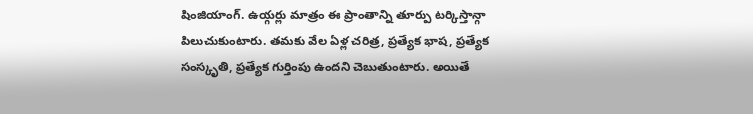షింజియాంగ్. ఉయ్గర్లు మాత్రం ఈ ప్రాంతాన్ని తూర్పు టర్కిస్తాన్గా పిలుచుకుంటారు. తమకు వేల ఏళ్ల చరిత్ర, ప్రత్యేక భాష, ప్రత్యేక సంస్కృతి, ప్రత్యేక గుర్తింపు ఉందని చెబుతుంటారు. అయితే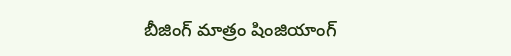బీజింగ్ మాత్రం షింజియాంగ్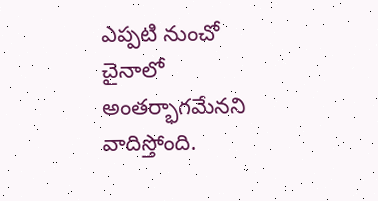ఎప్పటి నుంచో చైనాలో అంతర్భాగమేనని వాదిస్తోంది.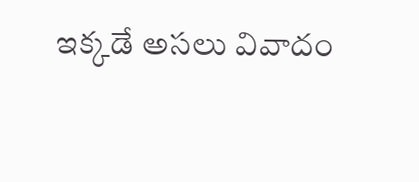ఇక్కడే అసలు వివాదం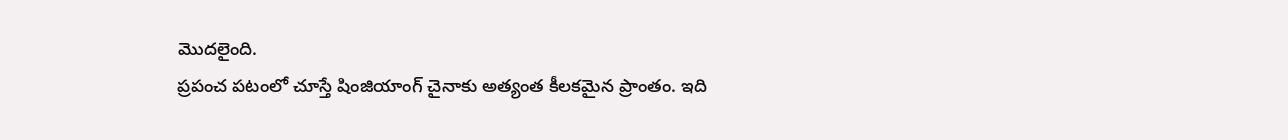మొదలైంది.
ప్రపంచ పటంలో చూస్తే షింజియాంగ్ చైనాకు అత్యంత కీలకమైన ప్రాంతం. ఇది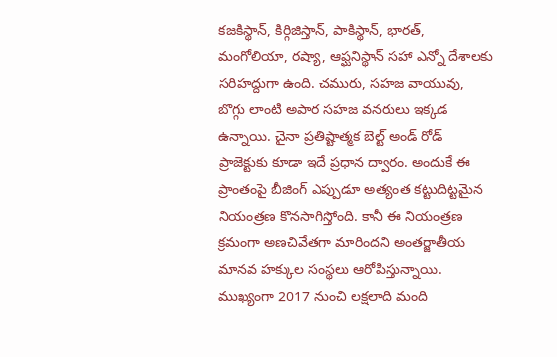కజకిస్థాన్, కిర్గిజిస్తాన్, పాకిస్థాన్, భారత్, మంగోలియా, రష్యా, ఆఫ్ఘనిస్థాన్ సహా ఎన్నో దేశాలకు సరిహద్దుగా ఉంది. చమురు, సహజ వాయువు, బొగ్గు లాంటి అపార సహజ వనరులు ఇక్కడ ఉన్నాయి. చైనా ప్రతిష్టాత్మక బెల్ట్ అండ్ రోడ్ ప్రాజెక్టుకు కూడా ఇదే ప్రధాన ద్వారం. అందుకే ఈ ప్రాంతంపై బీజింగ్ ఎప్పుడూ అత్యంత కట్టుదిట్టమైన నియంత్రణ కొనసాగిస్తోంది. కానీ ఈ నియంత్రణ క్రమంగా అణచివేతగా మారిందని అంతర్జాతీయ మానవ హక్కుల సంస్థలు ఆరోపిస్తున్నాయి. ముఖ్యంగా 2017 నుంచి లక్షలాది మంది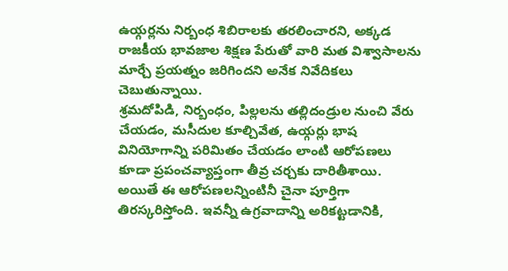ఉయ్గర్లను నిర్బంధ శిబిరాలకు తరలించారని, అక్కడ రాజకీయ భావజాల శిక్షణ పేరుతో వారి మత విశ్వాసాలను మార్చే ప్రయత్నం జరిగిందని అనేక నివేదికలు చెబుతున్నాయి.
శ్రమదోపిడి, నిర్బంధం, పిల్లలను తల్లిదండ్రుల నుంచి వేరు చేయడం, మసీదుల కూల్చివేత, ఉయ్గర్లు భాష వినియోగాన్ని పరిమితం చేయడం లాంటి ఆరోపణలు కూడా ప్రపంచవ్యాప్తంగా తీవ్ర చర్చకు దారితీశాయి. అయితే ఈ ఆరోపణలన్నింటినీ చైనా పూర్తిగా తిరస్కరిస్తోంది. ఇవన్నీ ఉగ్రవాదాన్ని అరికట్టడానికి,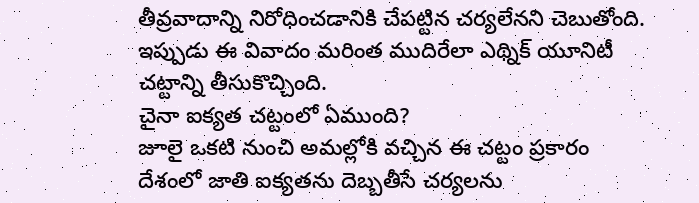తీవ్రవాదాన్ని నిరోధించడానికి చేపట్టిన చర్యలేనని చెబుతోంది. ఇప్పుడు ఈ వివాదం మరింత ముదిరేలా ఎథ్నిక్ యూనిటీ చట్టాన్ని తీసుకొచ్చింది.
చైనా ఐక్యత చట్టంలో ఏముంది?
జూలై ఒకటి నుంచి అమల్లోకి వచ్చిన ఈ చట్టం ప్రకారం దేశంలో జాతి ఐక్యతను దెబ్బతీసే చర్యలను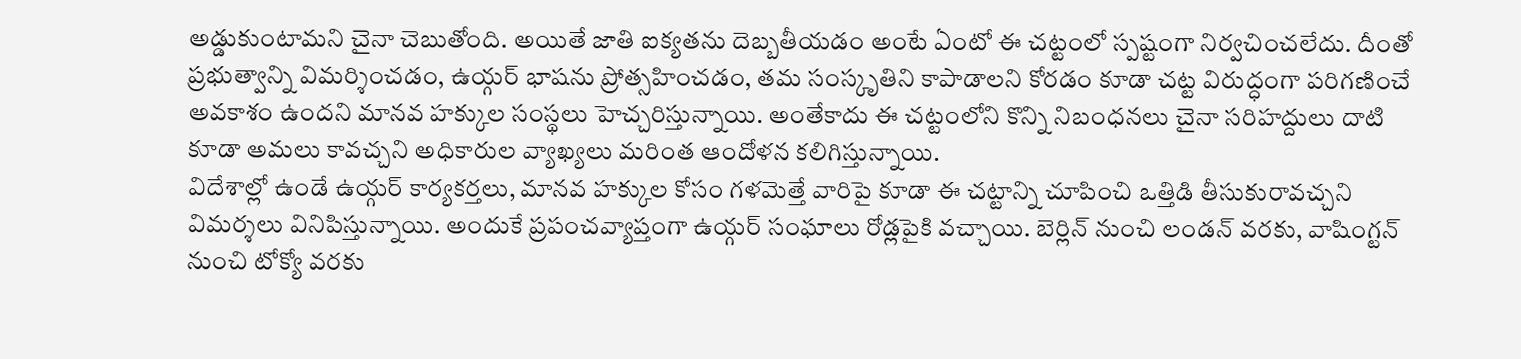అడ్డుకుంటామని చైనా చెబుతోంది. అయితే జాతి ఐక్యతను దెబ్బతీయడం అంటే ఏంటో ఈ చట్టంలో స్పష్టంగా నిర్వచించలేదు. దీంతో ప్రభుత్వాన్ని విమర్శించడం, ఉయ్గర్ భాషను ప్రోత్సహించడం, తమ సంస్కృతిని కాపాడాలని కోరడం కూడా చట్ట విరుద్ధంగా పరిగణించే అవకాశం ఉందని మానవ హక్కుల సంస్థలు హెచ్చరిస్తున్నాయి. అంతేకాదు ఈ చట్టంలోని కొన్ని నిబంధనలు చైనా సరిహద్దులు దాటి కూడా అమలు కావచ్చని అధికారుల వ్యాఖ్యలు మరింత ఆందోళన కలిగిస్తున్నాయి.
విదేశాల్లో ఉండే ఉయ్గర్ కార్యకర్తలు, మానవ హక్కుల కోసం గళమెత్తే వారిపై కూడా ఈ చట్టాన్ని చూపించి ఒత్తిడి తీసుకురావచ్చని విమర్శలు వినిపిస్తున్నాయి. అందుకే ప్రపంచవ్యాప్తంగా ఉయ్గర్ సంఘాలు రోడ్లపైకి వచ్చాయి. బెర్లిన్ నుంచి లండన్ వరకు, వాషింగ్టన్ నుంచి టోక్యో వరకు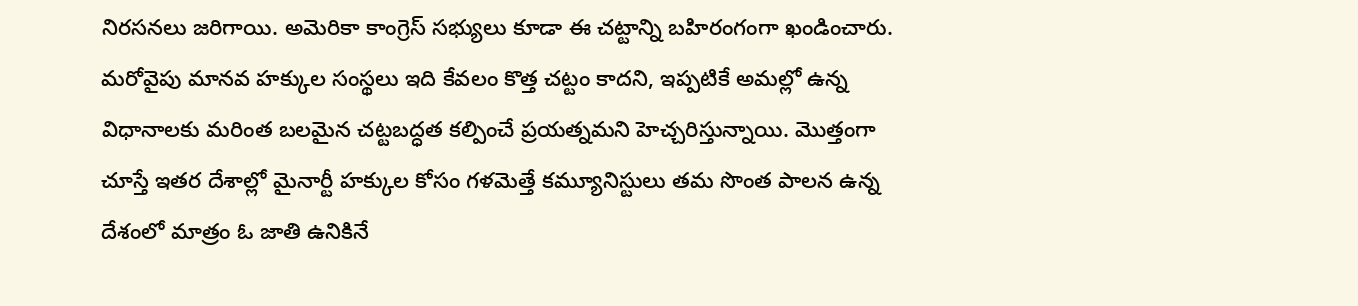నిరసనలు జరిగాయి. అమెరికా కాంగ్రెస్ సభ్యులు కూడా ఈ చట్టాన్ని బహిరంగంగా ఖండించారు.
మరోవైపు మానవ హక్కుల సంస్థలు ఇది కేవలం కొత్త చట్టం కాదని, ఇప్పటికే అమల్లో ఉన్న విధానాలకు మరింత బలమైన చట్టబద్ధత కల్పించే ప్రయత్నమని హెచ్చరిస్తున్నాయి. మొత్తంగా చూస్తే ఇతర దేశాల్లో మైనార్టీ హక్కుల కోసం గళమెత్తే కమ్యూనిస్టులు తమ సొంత పాలన ఉన్న దేశంలో మాత్రం ఓ జాతి ఉనికినే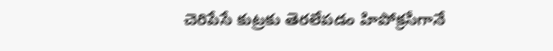చెరిపేసే కుట్రకు తెరలేపడం హిపోక్రసీగానే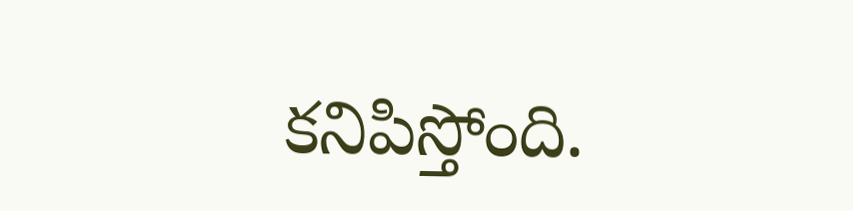కనిపిస్తోంది.